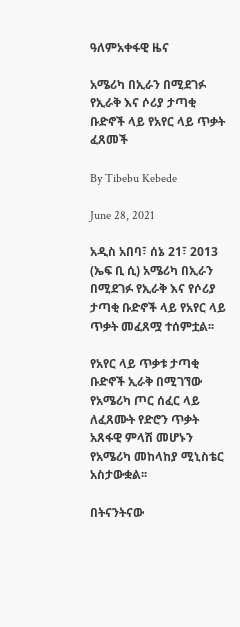ዓለምአቀፋዊ ዜና

አሜሪካ በኢራን በሚደገፉ የኢራቅ እና ሶሪያ ታጣቂ ቡድኖች ላይ የአየር ላይ ጥቃት ፈጸመች

By Tibebu Kebede

June 28, 2021

አዲስ አበባ፣ ሰኔ 21፣ 2013 (ኤፍ ቢ ሲ) አሜሪካ በኢራን በሚደገፉ የኢራቅ እና የሶሪያ ታጣቂ ቡድኖች ላይ የአየር ላይ ጥቃት መፈጸሟ ተሰምቷል፡፡

የአየር ላይ ጥቃቱ ታጣቂ ቡድኖች ኢራቅ በሚገኘው የአሜሪካ ጦር ሰፈር ላይ ለፈጸሙት የድሮን ጥቃት አጸፋዊ ምላሽ መሆኑን የአሜሪካ መከላከያ ሚኒስቴር አስታውቋል፡፡

በትናንትናው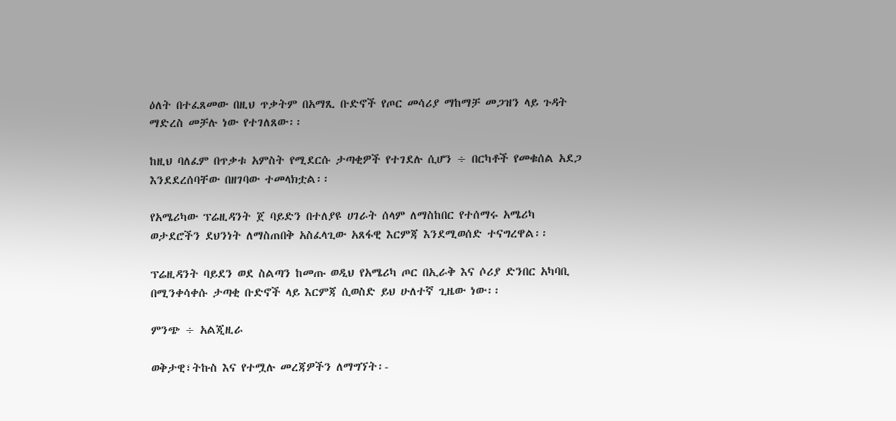ዕለት በተፈጸመው በዚህ ጥቃትም በአማጺ ቡድኖች የጦር መሳሪያ ማከማቻ መጋዝን ላይ ጉዳት ማድረስ መቻሉ ነው የተገለጸው፡፡

ከዚህ ባለፈም በጥቃቱ አምስት የሚደርሱ ታጣቂዎች የተገደሉ ሲሆን ÷ በርካቶች የመቁሰል አደጋ እንደደረሰባቸው በዘገባው ተመላክቷል፡፡

የአሜሪካው ፕሬዚዳንት ጀ ባይድን በተለያዩ ሀገራት ሰላም ለማስከበር የተሰማሩ አሜሪካ ወታደሮችን ደህንነት ለማስጠበቅ አስፈላጊው አጸፋዊ እርምጃ እንደሚወሰድ ተናግረዋል፡፡

ፕሬዚዳንት ባይደን ወደ ስልጣን ከመጡ ወዲህ የአሜሪካ ጦር በኢራቅ እና ሶሪያ ድንበር አካባቢ በሚንቀሳቀሱ ታጣቂ ቡድኖች ላይ እርምጃ ሲወስድ ይህ ሁለተኛ ጊዜው ነው፡፡

ምንጭ ÷ አልጂዚራ

ወቅታዊ፣ትኩስ እና የተሟሉ መረጃዎችን ለማግኘት፡-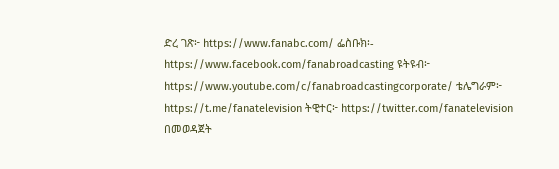ድረ ገጽ፦ https://www.fanabc.com/ ፌስቡክ፡- https://www.facebook.com/fanabroadcasting ዩትዩብ፦ https://www.youtube.com/c/fanabroadcastingcorporate/ ቴሌግራም፦ https://t.me/fanatelevision ትዊተር፦ https://twitter.com/fanatelevision በመወዳጀት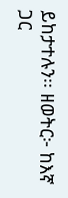ይከታተሉን፡፡ ዘወትር፦ ከእኛ ጋር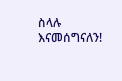ስላሉ እናመሰግናለን!